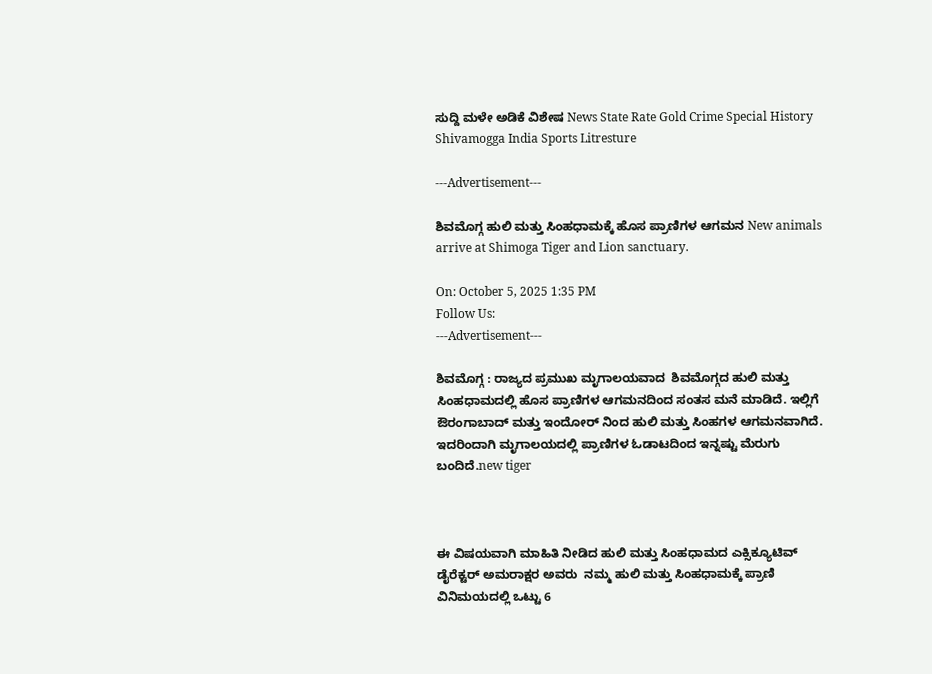ಸುದ್ದಿ ಮಳೇ ಅಡಿಕೆ ವಿಶೇಷ News State Rate Gold Crime Special History Shivamogga India Sports Litresture

---Advertisement---

ಶಿವಮೊಗ್ಗ ಹುಲಿ ಮತ್ತು ಸಿಂಹಧಾಮಕ್ಕೆ ಹೊಸ ಪ್ರಾಣಿಗಳ ಆಗಮನ New animals arrive at Shimoga Tiger and Lion sanctuary.

On: October 5, 2025 1:35 PM
Follow Us:
---Advertisement---

ಶಿವಮೊಗ್ಗ : ರಾಜ್ಯದ ಪ್ರಮುಖ ಮೃಗಾಲಯವಾದ  ಶಿವಮೊಗ್ಗದ ಹುಲಿ ಮತ್ತು ಸಿಂಹಧಾಮದಲ್ಲಿ ಹೊಸ ಪ್ರಾಣಿಗಳ ಆಗಮನದಿಂದ ಸಂತಸ ಮನೆ ಮಾಡಿದೆ. ಇಲ್ಲಿಗೆ ಔರಂಗಾಬಾದ್ ಮತ್ತು ಇಂದೋರ್ ನಿಂದ ಹುಲಿ ಮತ್ತು ಸಿಂಹಗಳ ಆಗಮನವಾಗಿದೆ. ಇದರಿಂದಾಗಿ ಮೃಗಾಲಯದಲ್ಲಿ ಪ್ರಾಣಿಗಳ ಓಡಾಟದಿಂದ ಇನ್ನಷ್ಟು ಮೆರುಗು ಬಂದಿದೆ.new tiger



ಈ ವಿಷಯವಾಗಿ ಮಾಹಿತಿ ನೀಡಿದ ಹುಲಿ ಮತ್ತು ಸಿಂಹಧಾಮದ ಎಕ್ಸಿಕ್ಯೂಟಿವ್ ಡೈರೆಕ್ಟರ್ ಅಮರಾಕ್ಷರ ಅವರು  ನಮ್ಮ ಹುಲಿ ಮತ್ತು ಸಿಂಹಧಾಮಕ್ಕೆ ಪ್ರಾಣಿ ವಿನಿಮಯದಲ್ಲಿ ಒಟ್ಟು 6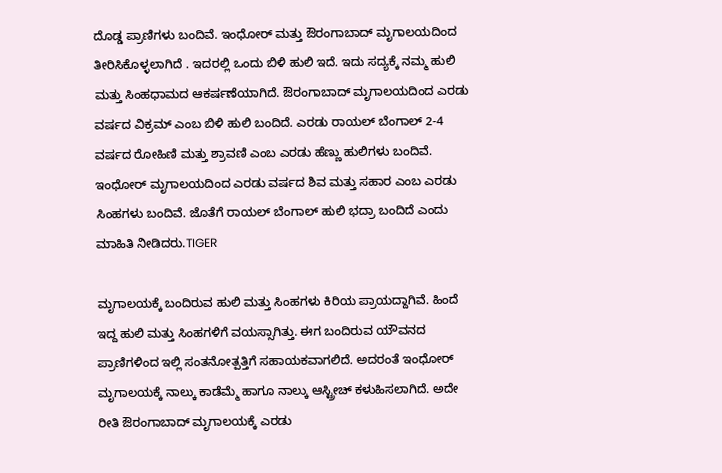ದೊಡ್ಡ ಪ್ರಾಣಿಗಳು ಬಂದಿವೆ. ಇಂಧೋರ್ ಮತ್ತು ಔರಂಗಾಬಾದ್ ಮೃಗಾಲಯದಿಂದ ತೀರಿಸಿಕೊಳ್ಳಲಾಗಿದೆ . ಇದರಲ್ಲಿ ಒಂದು ಬಿಳಿ ಹುಲಿ ಇದೆ. ಇದು ಸದ್ಯಕ್ಕೆ ನಮ್ಮ ಹುಲಿ ಮತ್ತು ಸಿಂಹಧಾಮದ ಆಕರ್ಷಣೆಯಾಗಿದೆ. ಔರಂಗಾಬಾದ್ ಮೃಗಾಲಯದಿಂದ ಎರಡು ವರ್ಷದ ವಿಕ್ರಮ್ ಎಂಬ ಬಿಳಿ ಹುಲಿ ಬಂದಿದೆ. ಎರಡು ರಾಯಲ್ ಬೆಂಗಾಲ್ 2-4 ವರ್ಷದ ರೋಹಿಣಿ ಮತ್ತು ಶ್ರಾವಣಿ ಎಂಬ ಎರಡು ಹೆಣ್ಣು ಹುಲಿಗಳು ಬಂದಿವೆ. ಇಂಧೋರ್ ಮೃಗಾಲಯದಿಂದ ಎರಡು ವರ್ಷದ ಶಿವ ಮತ್ತು ಸಹಾರ ಎಂಬ ಎರಡು ಸಿಂಹಗಳು ಬಂದಿವೆ. ಜೊತೆಗೆ ರಾಯಲ್ ಬೆಂಗಾಲ್ ಹುಲಿ ಭದ್ರಾ ಬಂದಿದೆ ಎಂದು ಮಾಹಿತಿ ನೀಡಿದರು.TIGER

ಮೃಗಾಲಯಕ್ಕೆ ಬಂದಿರುವ ಹುಲಿ ಮತ್ತು ಸಿಂಹಗಳು ಕಿರಿಯ ಪ್ರಾಯದ್ದಾಗಿವೆ. ಹಿಂದೆ ಇದ್ದ ಹುಲಿ ಮತ್ತು ಸಿಂಹಗಳಿಗೆ ವಯಸ್ಸಾಗಿತ್ತು. ಈಗ ಬಂದಿರುವ ಯೌವನದ ಪ್ರಾಣಿಗಳಿಂದ ಇಲ್ಲಿ ಸಂತನೋತ್ಪತ್ತಿಗೆ ಸಹಾಯಕವಾಗಲಿದೆ. ಅದರಂತೆ ಇಂಧೋರ್ ಮೃಗಾಲಯಕ್ಕೆ ನಾಲ್ಕು ಕಾಡೆಮ್ಮೆ ಹಾಗೂ ನಾಲ್ಕು ಆಸ್ಟ್ರೀಚ್ ಕಳುಹಿಸಲಾಗಿದೆ. ಅದೇ ರೀತಿ ಔರಂಗಾಬಾದ್ ಮೃಗಾಲಯಕ್ಕೆ ಎರಡು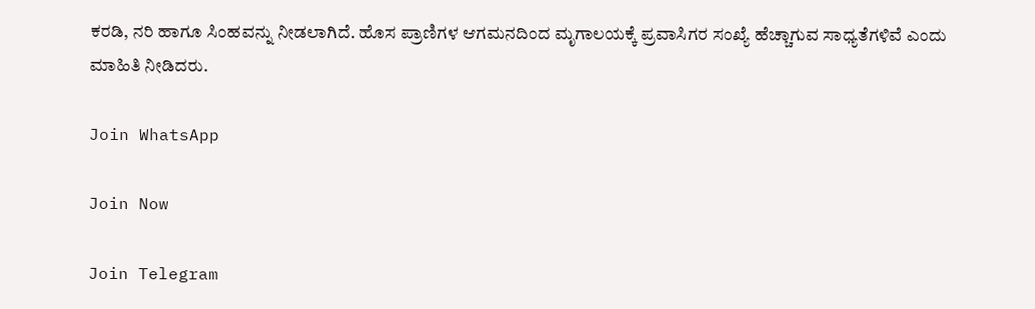ಕರಡಿ, ನರಿ ಹಾಗೂ ಸಿಂಹವನ್ನು ನೀಡಲಾಗಿದೆ. ಹೊಸ ಪ್ರಾಣಿಗಳ ಆಗಮನದಿಂದ ಮೃಗಾಲಯಕ್ಕೆ ಪ್ರವಾಸಿಗರ ಸಂಖ್ಯೆ ಹೆಚ್ಚಾಗುವ ಸಾಧ್ಯತೆಗಳಿವೆ ಎಂದು ಮಾಹಿತಿ ನೀಡಿದರು.

Join WhatsApp

Join Now

Join Telegram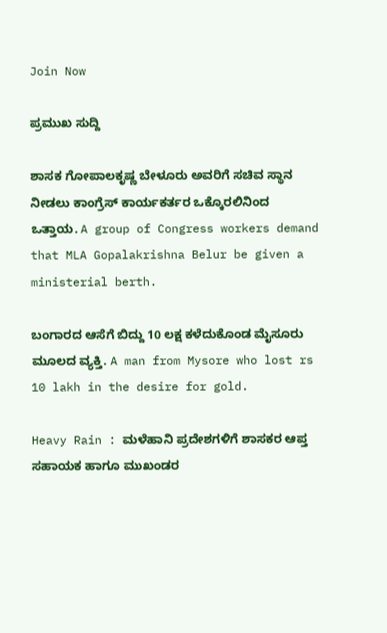Join Now

ಪ್ರಮುಖ ಸುದ್ದಿ

ಶಾಸಕ ಗೋಪಾಲಕೃಷ್ಣ ಬೇಳೂರು ಅವರಿಗೆ ಸಚಿವ ಸ್ಥಾನ ನೀಡಲು ಕಾಂಗ್ರೆಸ್ ಕಾರ್ಯಕರ್ತರ ಒಕ್ಕೊರಲಿನಿಂದ ಒತ್ತಾಯ. A group of Congress workers demand that MLA Gopalakrishna Belur be given a ministerial berth.

ಬಂಗಾರದ ಆಸೆಗೆ ಬಿದ್ದು 10 ಲಕ್ಷ ಕಳೆದುಕೊಂಡ ಮೈಸೂರು ಮೂಲದ ವ್ಯಕ್ತಿ. A man from Mysore who lost rs 10 lakh in the desire for gold.

Heavy Rain : ಮಳೆಹಾನಿ ಪ್ರದೇಶಗಳಿಗೆ ಶಾಸಕರ ಆಪ್ತ ಸಹಾಯಕ ಹಾಗೂ ಮುಖಂಡರ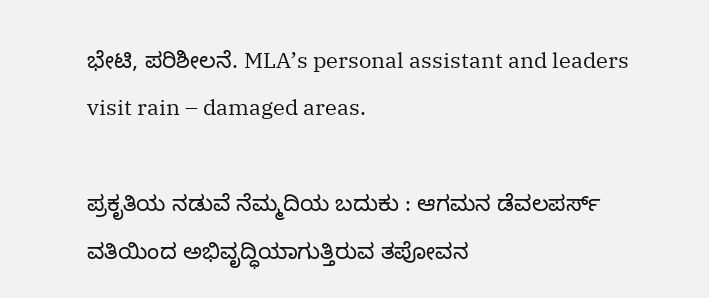ಭೇಟಿ, ಪರಿಶೀಲನೆ. MLA’s personal assistant and leaders visit rain – damaged areas.

ಪ್ರಕೃತಿಯ ನಡುವೆ ನೆಮ್ಮದಿಯ ಬದುಕು : ಆಗಮನ ಡೆವಲಪರ್ಸ್ ವತಿಯಿಂದ ಅಭಿವೃದ್ಧಿಯಾಗುತ್ತಿರುವ ತಪೋವನ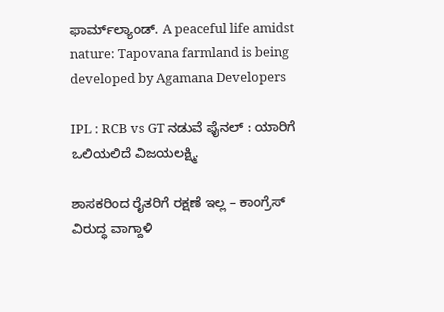ಫಾರ್ಮ್‌ಲ್ಯಾಂಡ್. A peaceful life amidst nature: Tapovana farmland is being developed by Agamana Developers

IPL : RCB vs GT ನಡುವೆ ಫೈನಲ್ : ಯಾರಿಗೆ ಒಲಿಯಲಿದೆ ವಿಜಯಲಕ್ಷ್ಮಿ.

ಶಾಸಕರಿಂದ ರೈತರಿಗೆ ರಕ್ಷಣೆ ಇಲ್ಲ – ಕಾಂಗ್ರೆಸ್ ವಿರುದ್ಧ ವಾಗ್ದಾಳಿ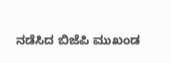ನಡೆಸಿದ ಬಿಜೆಪಿ ಮುಖಂಡ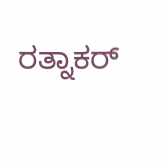ರತ್ನಾಕರ್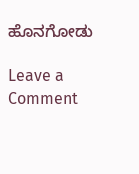ಹೊನಗೋಡು

Leave a Comment